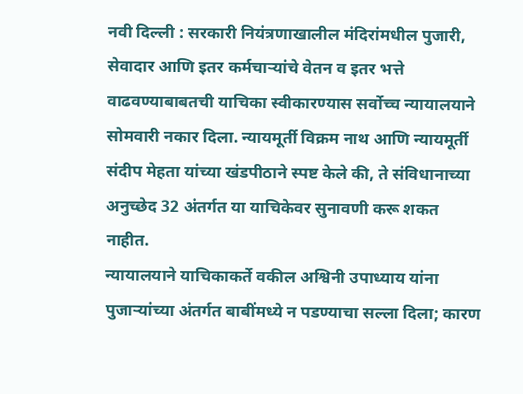नवी दिल्ली : सरकारी नियंत्रणाखालील मंदिरांमधील पुजारी, सेवादार आणि इतर कर्मचाऱ्यांचे वेतन व इतर भत्ते वाढवण्याबाबतची याचिका स्वीकारण्यास सर्वोच्च न्यायालयाने सोमवारी नकार दिला. न्यायमूर्ती विक्रम नाथ आणि न्यायमूर्ती संदीप मेहता यांच्या खंडपीठाने स्पष्ट केले की, ते संविधानाच्या अनुच्छेद 32 अंतर्गत या याचिकेवर सुनावणी करू शकत नाहीत.
न्यायालयाने याचिकाकर्ते वकील अश्विनी उपाध्याय यांना पुजाऱ्यांच्या अंतर्गत बाबींमध्ये न पडण्याचा सल्ला दिला; कारण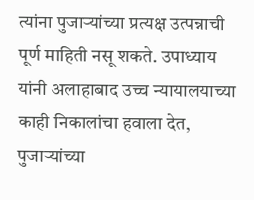त्यांना पुजाऱ्यांच्या प्रत्यक्ष उत्पन्नाची पूर्ण माहिती नसू शकते. उपाध्याय यांनी अलाहाबाद उच्च न्यायालयाच्या काही निकालांचा हवाला देत, पुजाऱ्यांच्या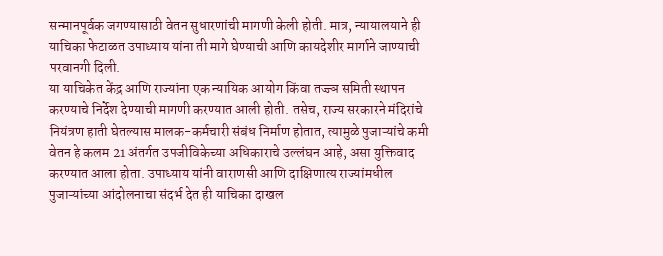सन्मानपूर्वक जगण्यासाठी वेतन सुधारणांची मागणी केली होती. मात्र, न्यायालयाने ही याचिका फेटाळत उपाध्याय यांना ती मागे घेण्याची आणि कायदेशीर मार्गाने जाण्याची परवानगी दिली.
या याचिकेत केंद्र आणि राज्यांना एक न्यायिक आयोग किंवा तज्ज्ञ समिती स्थापन करण्याचे निर्देश देण्याची मागणी करण्यात आली होती. तसेच, राज्य सरकारने मंदिरांचे नियंत्रण हाती घेतल्यास मालक-कर्मचारी संबंध निर्माण होतात, त्यामुळे पुजाऱ्यांचे कमी वेतन हे कलम 21 अंतर्गत उपजीविकेच्या अधिकाराचे उल्लंघन आहे, असा युक्तिवाद करण्यात आला होता. उपाध्याय यांनी वाराणसी आणि दाक्षिणात्य राज्यांमधील पुजाऱ्यांच्या आंदोलनाचा संदर्भ देत ही याचिका दाखल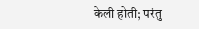केली होती; परंतु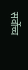सर्वोच्च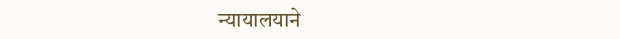न्यायालयाने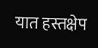यात हस्तक्षेप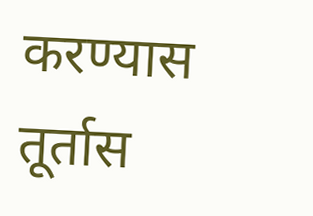करण्यास तूर्तास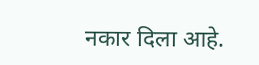नकार दिला आहे.